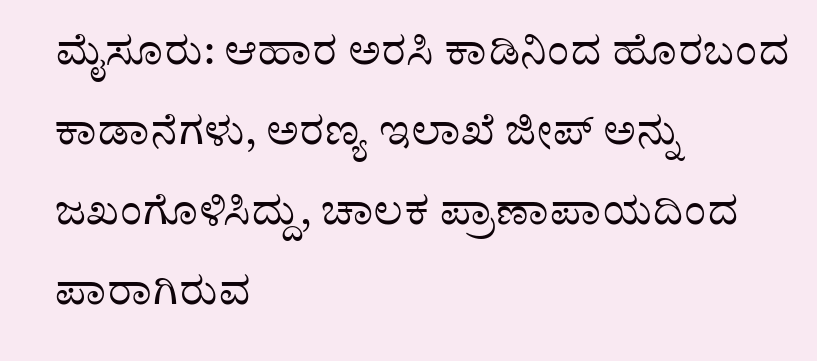ಮೈಸೂರು: ಆಹಾರ ಅರಸಿ ಕಾಡಿನಿಂದ ಹೊರಬಂದ ಕಾಡಾನೆಗಳು, ಅರಣ್ಯ ಇಲಾಖೆ ಜೀಪ್ ಅನ್ನು ಜಖಂಗೊಳಿಸಿದ್ದು, ಚಾಲಕ ಪ್ರಾಣಾಪಾಯದಿಂದ ಪಾರಾಗಿರುವ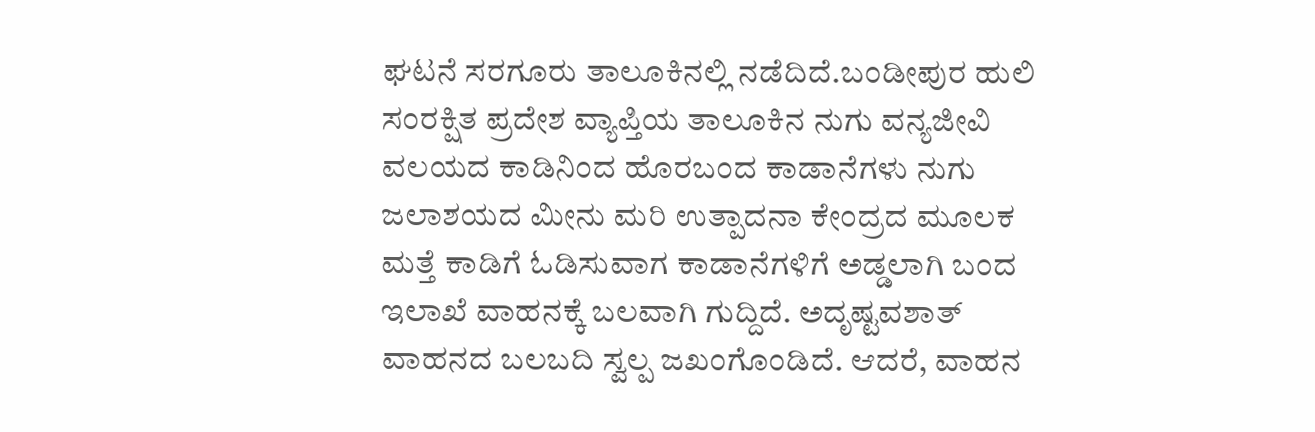ಘಟನೆ ಸರಗೂರು ತಾಲೂಕಿನಲ್ಲಿ ನಡೆದಿದೆ.ಬಂಡೀಪುರ ಹುಲಿ ಸಂರಕ್ಷಿತ ಪ್ರದೇಶ ವ್ಯಾಪ್ತಿಯ ತಾಲೂಕಿನ ನುಗು ವನ್ಯಜೀವಿ ವಲಯದ ಕಾಡಿನಿಂದ ಹೊರಬಂದ ಕಾಡಾನೆಗಳು ನುಗು ಜಲಾಶಯದ ಮೀನು ಮರಿ ಉತ್ಪಾದನಾ ಕೇಂದ್ರದ ಮೂಲಕ ಮತ್ತೆ ಕಾಡಿಗೆ ಓಡಿಸುವಾಗ ಕಾಡಾನೆಗಳಿಗೆ ಅಡ್ಡಲಾಗಿ ಬಂದ ಇಲಾಖೆ ವಾಹನಕ್ಕೆ ಬಲವಾಗಿ ಗುದ್ದಿದೆ. ಅದೃಷ್ಟವಶಾತ್ ವಾಹನದ ಬಲಬದಿ ಸ್ವಲ್ಪ ಜಖಂಗೊಂಡಿದೆ. ಆದರೆ, ವಾಹನ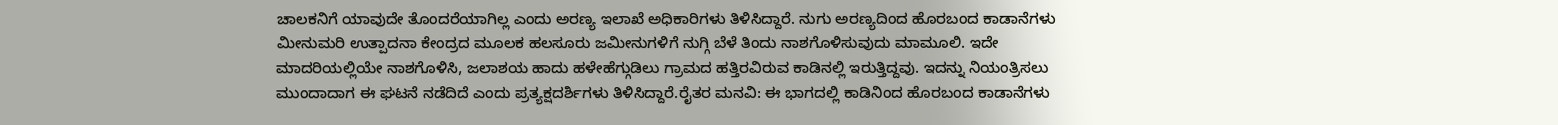ಚಾಲಕನಿಗೆ ಯಾವುದೇ ತೊಂದರೆಯಾಗಿಲ್ಲ ಎಂದು ಅರಣ್ಯ ಇಲಾಖೆ ಅಧಿಕಾರಿಗಳು ತಿಳಿಸಿದ್ದಾರೆ. ನುಗು ಅರಣ್ಯದಿಂದ ಹೊರಬಂದ ಕಾಡಾನೆಗಳು ಮೀನುಮರಿ ಉತ್ಪಾದನಾ ಕೇಂದ್ರದ ಮೂಲಕ ಹಲಸೂರು ಜಮೀನುಗಳಿಗೆ ನುಗ್ಗಿ ಬೆಳೆ ತಿಂದು ನಾಶಗೊಳಿಸುವುದು ಮಾಮೂಲಿ. ಇದೇ ಮಾದರಿಯಲ್ಲಿಯೇ ನಾಶಗೊಳಿಸಿ, ಜಲಾಶಯ ಹಾದು ಹಳೇಹೆಗ್ಗುಡಿಲು ಗ್ರಾಮದ ಹತ್ತಿರವಿರುವ ಕಾಡಿನಲ್ಲಿ ಇರುತ್ತಿದ್ದವು. ಇದನ್ನು ನಿಯಂತ್ರಿಸಲು ಮುಂದಾದಾಗ ಈ ಘಟನೆ ನಡೆದಿದೆ ಎಂದು ಪ್ರತ್ಯಕ್ಷದರ್ಶಿಗಳು ತಿಳಿಸಿದ್ದಾರೆ.ರೈತರ ಮನವಿ: ಈ ಭಾಗದಲ್ಲಿ ಕಾಡಿನಿಂದ ಹೊರಬಂದ ಕಾಡಾನೆಗಳು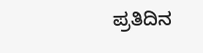ಪ್ರತಿದಿನ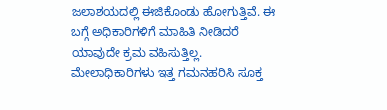ಜಲಾಶಯದಲ್ಲಿ ಈಜಿಕೊಂಡು ಹೋಗುತ್ತಿವೆ. ಈ ಬಗ್ಗೆ ಅಧಿಕಾರಿಗಳಿಗೆ ಮಾಹಿತಿ ನೀಡಿದರೆ ಯಾವುದೇ ಕ್ರಮ ವಹಿಸುತ್ತಿಲ್ಲ. ಮೇಲಾಧಿಕಾರಿಗಳು ಇತ್ತ ಗಮನಹರಿಸಿ ಸೂಕ್ತ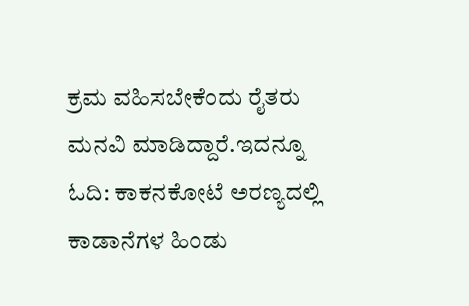ಕ್ರಮ ವಹಿಸಬೇಕೆಂದು ರೈತರು ಮನವಿ ಮಾಡಿದ್ದಾರೆ.ಇದನ್ನೂ ಓದಿ: ಕಾಕನಕೋಟೆ ಅರಣ್ಯದಲ್ಲಿ ಕಾಡಾನೆಗಳ ಹಿಂಡು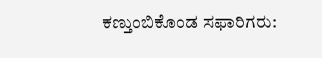ಕಣ್ತುಂಬಿಕೊಂಡ ಸಫಾರಿಗರು: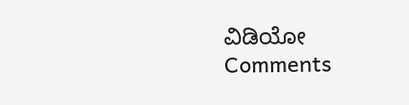ವಿಡಿಯೋ
Comments